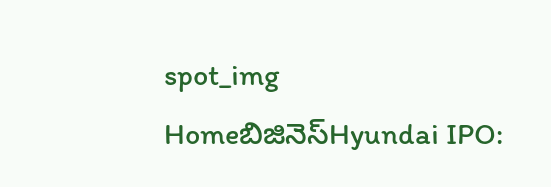spot_img
Homeబిజినెస్Hyundai IPO: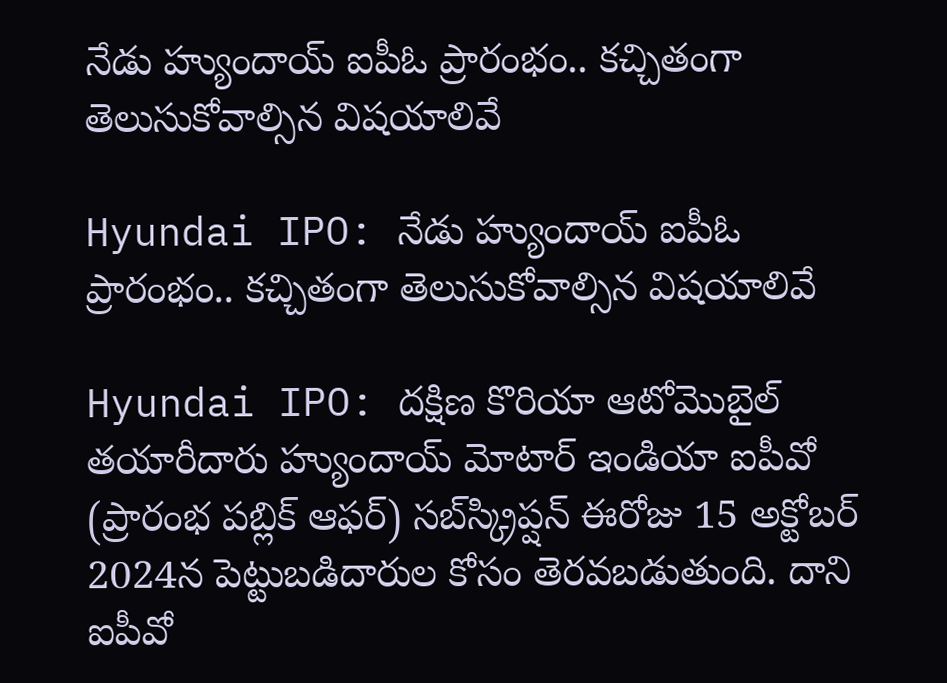నేడు హ్యుందాయ్ ఐపీఓ ప్రారంభం.. కచ్చితంగా తెలుసుకోవాల్సిన విషయాలివే

Hyundai IPO: నేడు హ్యుందాయ్ ఐపీఓ ప్రారంభం.. కచ్చితంగా తెలుసుకోవాల్సిన విషయాలివే

Hyundai IPO: దక్షిణ కొరియా ఆటోమొబైల్ తయారీదారు హ్యుందాయ్ మోటార్ ఇండియా ఐపీవో (ప్రారంభ పబ్లిక్ ఆఫర్) సబ్‌స్క్రిప్షన్ ఈరోజు 15 అక్టోబర్ 2024న పెట్టుబడిదారుల కోసం తెరవబడుతుంది. దాని ఐపీవో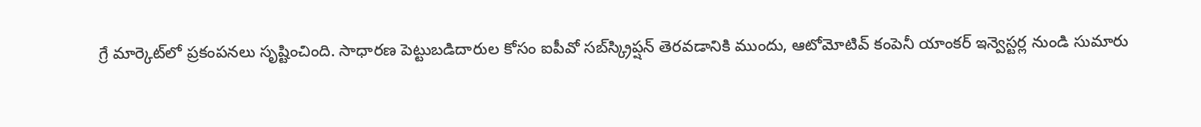గ్రే మార్కెట్‌లో ప్రకంపనలు సృష్టించింది. సాధారణ పెట్టుబడిదారుల కోసం ఐపీవో సబ్‌స్క్రిప్షన్ తెరవడానికి ముందు, ఆటోమోటివ్ కంపెనీ యాంకర్ ఇన్వెస్టర్ల నుండి సుమారు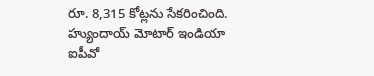రూ. 8,315 కోట్లను సేకరించింది. హ్యుందాయ్ మోటార్ ఇండియా ఐపీవో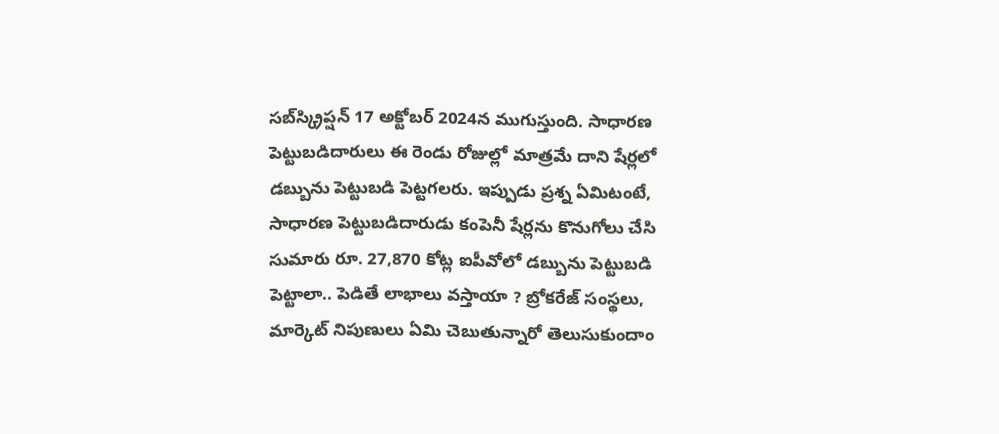సబ్‌స్క్రిప్షన్ 17 అక్టోబర్ 2024న ముగుస్తుంది. సాధారణ పెట్టుబడిదారులు ఈ రెండు రోజుల్లో మాత్రమే దాని షేర్లలో డబ్బును పెట్టుబడి పెట్టగలరు. ఇప్పుడు ప్రశ్న ఏమిటంటే, సాధారణ పెట్టుబడిదారుడు కంపెనీ షేర్లను కొనుగోలు చేసి సుమారు రూ. 27,870 కోట్ల ఐపీవోలో డబ్బును పెట్టుబడి పెట్టాలా.. పెడితే లాభాలు వస్తాయా ? బ్రోకరేజ్ సంస్థలు, మార్కెట్ నిపుణులు ఏమి చెబుతున్నారో తెలుసుకుందాం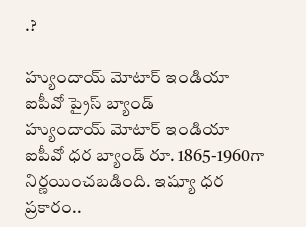.?

హ్యుందాయ్ మోటార్ ఇండియా ఐపీవో ప్రైస్ బ్యాండ్
హ్యుందాయ్ మోటార్ ఇండియా ఐపీవో ధర బ్యాండ్ రూ. 1865-1960గా నిర్ణయించబడింది. ఇష్యూ ధర ప్రకారం..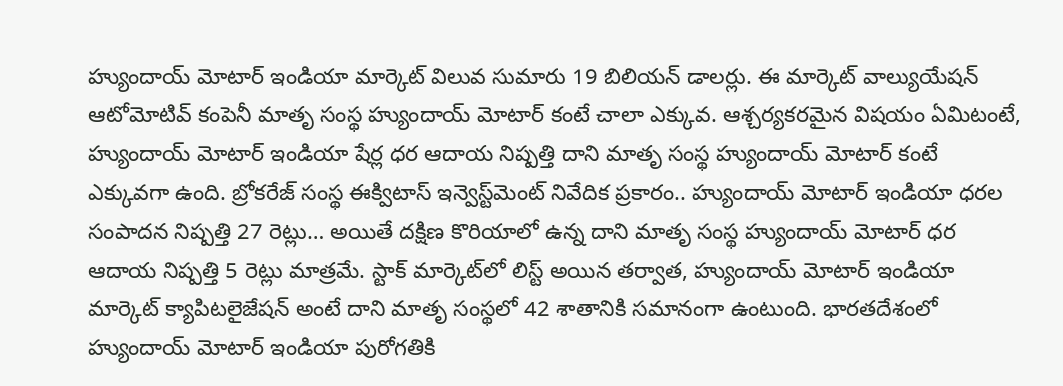హ్యుందాయ్ మోటార్ ఇండియా మార్కెట్ విలువ సుమారు 19 బిలియన్ డాలర్లు. ఈ మార్కెట్ వాల్యుయేషన్ ఆటోమోటివ్ కంపెనీ మాతృ సంస్థ హ్యుందాయ్ మోటార్ కంటే చాలా ఎక్కువ. ఆశ్చర్యకరమైన విషయం ఏమిటంటే, హ్యుందాయ్ మోటార్ ఇండియా షేర్ల ధర ఆదాయ నిష్పత్తి దాని మాతృ సంస్థ హ్యుందాయ్ మోటార్ కంటే ఎక్కువగా ఉంది. బ్రోకరేజ్ సంస్థ ఈక్విటాస్ ఇన్వెస్ట్‌మెంట్ నివేదిక ప్రకారం.. హ్యుందాయ్ మోటార్ ఇండియా ధరల సంపాదన నిష్పత్తి 27 రెట్లు… అయితే దక్షిణ కొరియాలో ఉన్న దాని మాతృ సంస్థ హ్యుందాయ్ మోటార్ ధర ఆదాయ నిష్పత్తి 5 రెట్లు మాత్రమే. స్టాక్ మార్కెట్‌లో లిస్ట్ అయిన తర్వాత, హ్యుందాయ్ మోటార్ ఇండియా మార్కెట్ క్యాపిటలైజేషన్ అంటే దాని మాతృ సంస్థలో 42 శాతానికి సమానంగా ఉంటుంది. భారతదేశంలో హ్యుందాయ్ మోటార్ ఇండియా పురోగతికి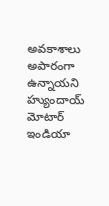అవకాశాలు అపారంగా ఉన్నాయని హ్యుందాయ్ మోటార్ ఇండియా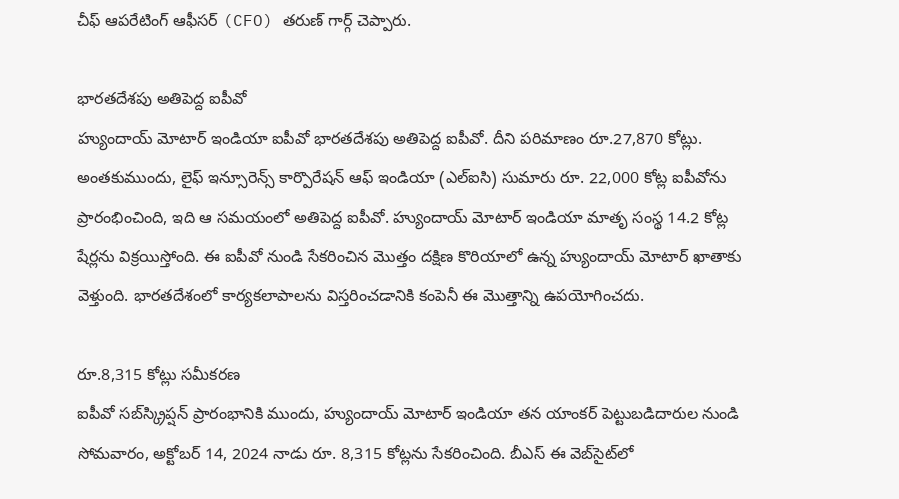చీఫ్ ఆపరేటింగ్ ఆఫీసర్ (CFO) తరుణ్ గార్గ్ చెప్పారు.

భారతదేశపు అతిపెద్ద ఐపీవో
హ్యుందాయ్ మోటార్ ఇండియా ఐపీవో భారతదేశపు అతిపెద్ద ఐపీవో. దీని పరిమాణం రూ.27,870 కోట్లు. అంతకుముందు, లైఫ్ ఇన్సూరెన్స్ కార్పొరేషన్ ఆఫ్ ఇండియా (ఎల్‌ఐసి) సుమారు రూ. 22,000 కోట్ల ఐపీవోను ప్రారంభించింది, ఇది ఆ సమయంలో అతిపెద్ద ఐపీవో. హ్యుందాయ్ మోటార్ ఇండియా మాతృ సంస్థ 14.2 కోట్ల షేర్లను విక్రయిస్తోంది. ఈ ఐపీవో నుండి సేకరించిన మొత్తం దక్షిణ కొరియాలో ఉన్న హ్యుందాయ్ మోటార్ ఖాతాకు వెళ్తుంది. భారతదేశంలో కార్యకలాపాలను విస్తరించడానికి కంపెనీ ఈ మొత్తాన్ని ఉపయోగించదు.

రూ.8,315 కోట్లు సమీకరణ
ఐపీవో సబ్‌స్క్రిప్షన్ ప్రారంభానికి ముందు, హ్యుందాయ్ మోటార్ ఇండియా తన యాంకర్ పెట్టుబడిదారుల నుండి సోమవారం, అక్టోబర్ 14, 2024 నాడు రూ. 8,315 కోట్లను సేకరించింది. బీఎస్ ఈ వెబ్‌సైట్‌లో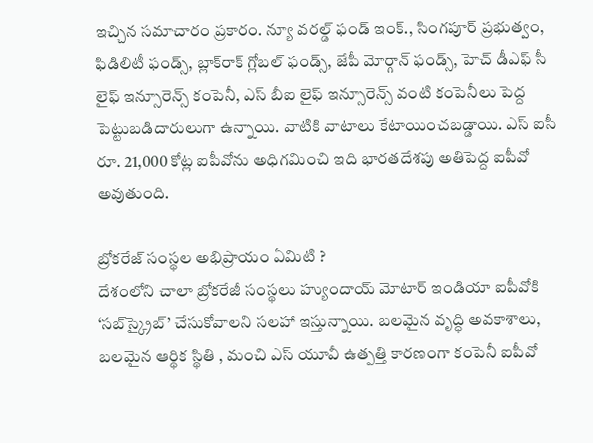ఇచ్చిన సమాచారం ప్రకారం. న్యూ వరల్డ్ ఫండ్ ఇంక్., సింగపూర్ ప్రభుత్వం, ఫిడిలిటీ ఫండ్స్, బ్లాక్‌రాక్ గ్లోబల్ ఫండ్స్, జేపీ మోర్గాన్ ఫండ్స్, హెచ్ డీఎఫ్ సీ లైఫ్ ఇన్సూరెన్స్ కంపెనీ, ఎస్ బీఐ లైఫ్ ఇన్సూరెన్స్ వంటి కంపెనీలు పెద్ద పెట్టుబడిదారులుగా ఉన్నాయి. వాటికి వాటాలు కేటాయించబడ్డాయి. ఎస్ ఐసీ రూ. 21,000 కోట్ల ఐపీవోను అధిగమించి ఇది భారతదేశపు అతిపెద్ద ఐపీవో అవుతుంది.

బ్రోకరేజ్ సంస్థల అభిప్రాయం ఏమిటి ?
దేశంలోని చాలా బ్రోకరేజీ సంస్థలు హ్యుందాయ్ మోటార్ ఇండియా ఐపీవోకి ‘సబ్‌స్క్రైబ్’ చేసుకోవాలని సలహా ఇస్తున్నాయి. బలమైన వృద్ధి అవకాశాలు, బలమైన ఆర్థిక స్థితి , మంచి ఎస్ యూవీ ఉత్పత్తి కారణంగా కంపెనీ ఐపీవో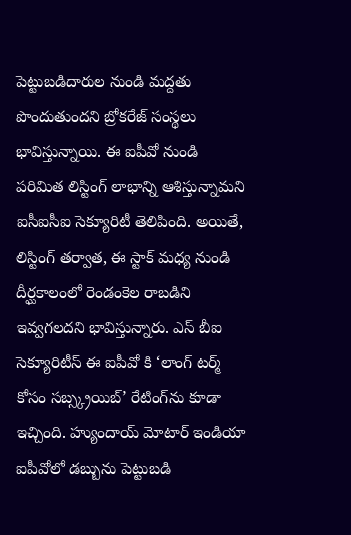పెట్టుబడిదారుల నుండి మద్దతు పొందుతుందని బ్రోకరేజ్ సంస్థలు భావిస్తున్నాయి. ఈ ఐపీవో నుండి పరిమిత లిస్టింగ్ లాభాన్ని ఆశిస్తున్నామని ఐసీఐసీఐ సెక్యూరిటీ తెలిపింది. అయితే, లిస్టింగ్ తర్వాత, ఈ స్టాక్ మధ్య నుండి దీర్ఘకాలంలో రెండంకెల రాబడిని ఇవ్వగలదని భావిస్తున్నారు. ఎస్ బీఐ సెక్యూరిటీస్ ఈ ఐపీవో కి ‘లాంగ్ టర్మ్ కోసం సబ్స్క్రయిబ్’ రేటింగ్‌ను కూడా ఇచ్చింది. హ్యుందాయ్ మోటార్ ఇండియా ఐపీవోలో డబ్బును పెట్టుబడి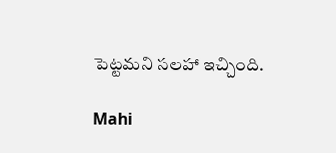పెట్టమని సలహా ఇచ్చింది.

Mahi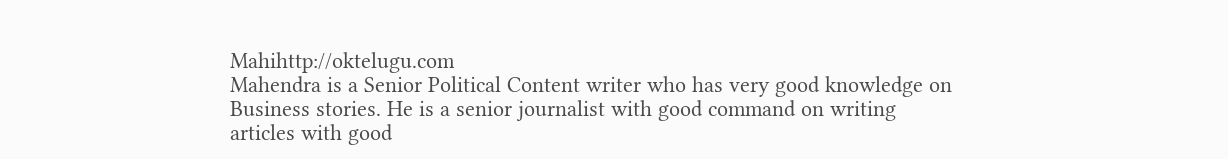Mahihttp://oktelugu.com
Mahendra is a Senior Political Content writer who has very good knowledge on Business stories. He is a senior journalist with good command on writing articles with good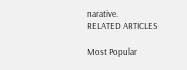narative.
RELATED ARTICLES

Most Popular